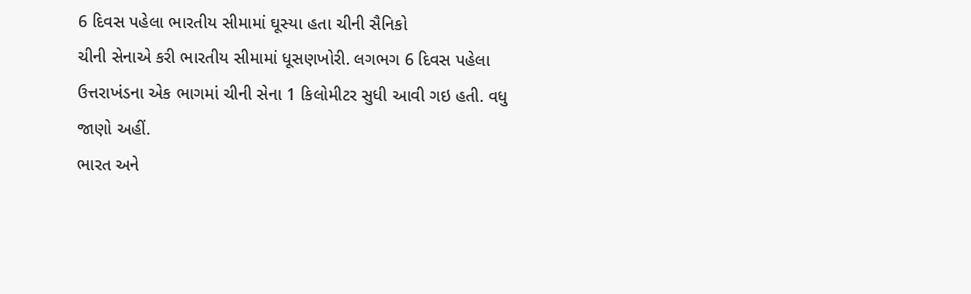6 દિવસ પહેલા ભારતીય સીમામાં ઘૂસ્યા હતા ચીની સૈનિકો
ચીની સેનાએ કરી ભારતીય સીમામાં ધૂસણખોરી. લગભગ 6 દિવસ પહેલા ઉત્તરાખંડના એક ભાગમાં ચીની સેના 1 કિલોમીટર સુધી આવી ગઇ હતી. વધુ જાણો અહીં.
ભારત અને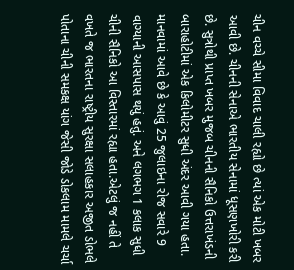ચીન વચ્ચે સીમા વિવાદ ચાલી રહ્યો છે ત્યાં એક મોટી ખબર આવી છે. ચીનની સેનાએ ભારતીય સેનામાં ધૂસણખોરી કરી છે. સુત્રોથી પ્રાપ્ત ખબર મુજબ ચીનની સૈનિકો ઉત્તરાખંડની બારાહોટીમાં એક કિલોમીટર સુધી અંદર આવી ગયા હતા. માનવામાં આવે છે કે આવું 25 જુલાઇના રોજ સવારે 9 વાગ્યાની આસપાસ થયું હતું. અને લગભગ 1 કલાક સુધી ચીની સૈનિકો આ વિસ્તારમાં રહ્યા હતા.એટલું જ નહીં તે વખતે જ ભારતના રાષ્ટ્રીય સુરક્ષા સલાહકાર અજીત ડોભલે પોતાના ચીની સમકક્ષ યાંગ જેસી જોડે ડોકલામ મામલે ચર્ચા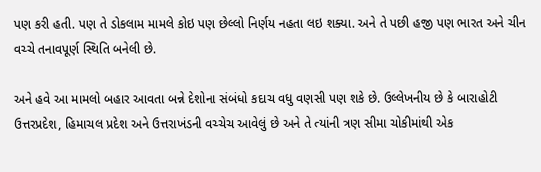પણ કરી હતી. પણ તે ડોકલામ મામલે કોઇ પણ છેલ્લો નિર્ણય નહતા લઇ શક્યા. અને તે પછી હજી પણ ભારત અને ચીન વચ્ચે તનાવપૂર્ણ સ્થિતિ બનેલી છે.

અને હવે આ મામલો બહાર આવતા બન્ને દેશોના સંબંધો કદાચ વધુ વણસી પણ શકે છે. ઉલ્લેખનીય છે કે બારાહોટી ઉત્તરપ્રદેશ, હિમાચલ પ્રદેશ અને ઉત્તરાખંડની વચ્ચેચ આવેલું છે અને તે ત્યાંની ત્રણ સીમા ચોકીમાંથી એક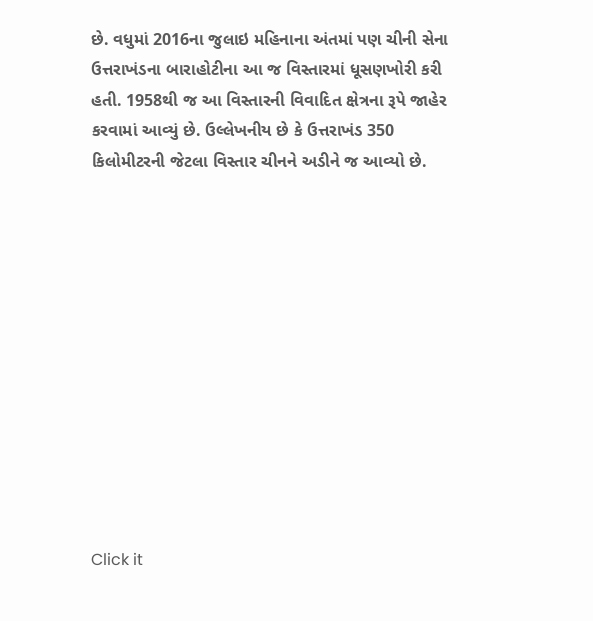છે. વધુમાં 2016ના જુલાઇ મહિનાના અંતમાં પણ ચીની સેના ઉત્તરાખંડના બારાહોટીના આ જ વિસ્તારમાં ધૂસણખોરી કરી હતી. 1958થી જ આ વિસ્તારની વિવાદિત ક્ષેત્રના રૂપે જાહેર કરવામાં આવ્યું છે. ઉલ્લેખનીય છે કે ઉત્તરાખંડ 350 કિલોમીટરની જેટલા વિસ્તાર ચીનને અડીને જ આવ્યો છે.












Click it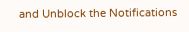and Unblock the Notifications